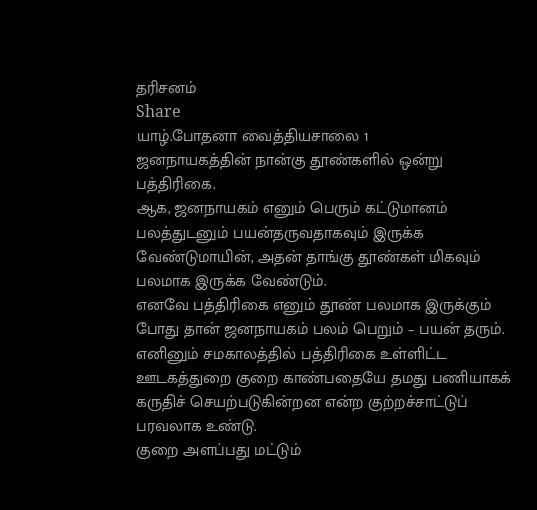தரிசனம்
Share
யாழ்.போதனா வைத்தியசாலை 1
ஜனநாயகத்தின் நான்கு தூண்களில் ஒன்று பத்திரிகை.
ஆக, ஜனநாயகம் எனும் பெரும் கட்டுமானம் பலத்துடனும் பயன்தருவதாகவும் இருக்க வேண்டுமாயின், அதன் தாங்கு தூண்கள் மிகவும் பலமாக இருக்க வேண்டும்.
எனவே பத்திரிகை எனும் தூண் பலமாக இருக்கும் போது தான் ஜனநாயகம் பலம் பெறும் – பயன் தரும்.
எனினும் சமகாலத்தில் பத்திரிகை உள்ளிட்ட ஊடகத்துறை குறை காண்பதையே தமது பணியாகக் கருதிச் செயற்படுகின்றன என்ற குற்றச்சாட்டுப் பரவலாக உண்டு.
குறை அளப்பது மட்டும்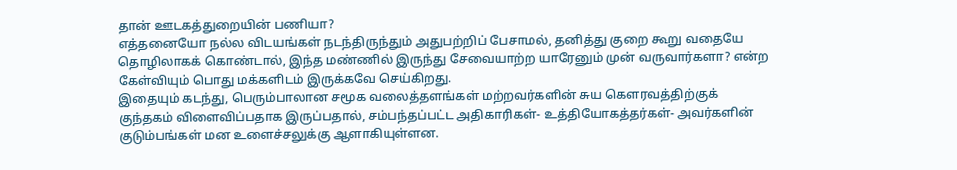தான் ஊடகத்துறையின் பணியா?
எத்தனையோ நல்ல விடயங்கள் நடந்திருந்தும் அதுபற்றிப் பேசாமல், தனித்து குறை கூறு வதையே தொழிலாகக் கொண்டால், இந்த மண்ணில் இருந்து சேவையாற்ற யாரேனும் முன் வருவார்களா? என்ற கேள்வியும் பொது மக்களிடம் இருக்கவே செய்கிறது.
இதையும் கடந்து, பெரும்பாலான சமூக வலைத்தளங்கள் மற்றவர்களின் சுய கௌரவத்திற்குக் குந்தகம் விளைவிப்பதாக இருப்பதால், சம்பந்தப்பட்ட அதிகாரிகள்- உத்தியோகத்தர்கள்- அவர்களின் குடும்பங்கள் மன உளைச்சலுக்கு ஆளாகியுள்ளன.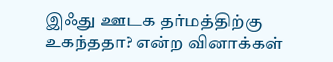இஃது ஊடக தர்மத்திற்கு உகந்ததா? என்ற வினாக்கள்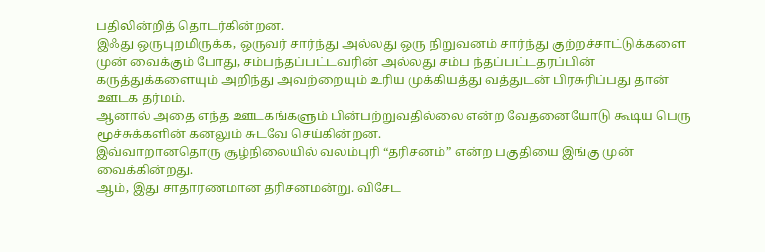பதிலின்றித் தொடர்கின்றன.
இஃது ஒருபுறமிருக்க, ஒருவர் சார்ந்து அல்லது ஒரு நிறுவனம் சார்ந்து குற்றச்சாட்டுக்களை முன் வைக்கும் போது, சம்பந்தப்பட்டவரின் அல்லது சம்ப ந்தப்பட்டதரப்பின் கருத்துக்களையும் அறிந்து அவற்றையும் உரிய முக்கியத்து வத்துடன் பிரசுரிப்பது தான் ஊடக தர்மம்.
ஆனால் அதை எந்த ஊடகங்களும் பின்பற்றுவதில்லை என்ற வேதனையோடு கூடிய பெரு மூச்சுக்களின் கனலும் சுடவே செய்கின்றன.
இவ்வாறானதொரு சூழ்நிலையில் வலம்புரி “தரிசனம்” என்ற பகுதியை இங்கு முன் வைக்கின்றது.
ஆம், இது சாதாரணமான தரிசனமன்று. விசேட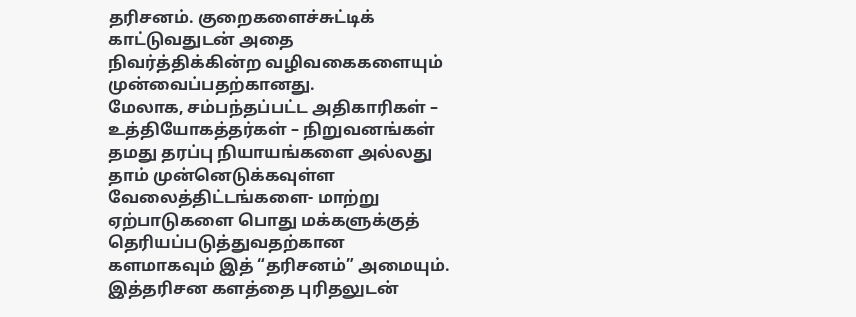தரிசனம். குறைகளைச்சுட்டிக் காட்டுவதுடன் அதை நிவர்த்திக்கின்ற வழிவகைகளையும் முன்வைப்பதற்கானது.
மேலாக, சம்பந்தப்பட்ட அதிகாரிகள் – உத்தியோகத்தர்கள் – நிறுவனங்கள் தமது தரப்பு நியாயங்களை அல்லது தாம் முன்னெடுக்கவுள்ள வேலைத்திட்டங்களை- மாற்று ஏற்பாடுகளை பொது மக்களுக்குத் தெரியப்படுத்துவதற்கான களமாகவும் இத் “தரிசனம்” அமையும்.
இத்தரிசன களத்தை புரிதலுடன்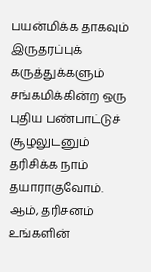பயன்மிக்க தாகவும் இருதரப்புக் கருத்துக்களும் சங்கமிக்கின்ற ஒரு புதிய பண்பாட்டுச் சூழலுடனும் தரிசிக்க நாம் தயாராகுவோம்.
ஆம், தரிசனம் உங்களின்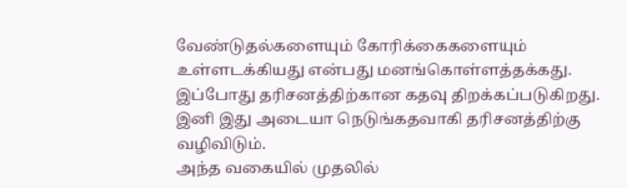வேண்டுதல்களையும் கோரிக்கைகளையும் உள்ளடக்கியது என்பது மனங்கொள்ளத்தக்கது.
இப்போது தரிசனத்திற்கான கதவு திறக்கப்படுகிறது.
இனி இது அடையா நெடுங்கதவாகி தரிசனத்திற்கு வழிவிடும்.
அந்த வகையில் முதலில்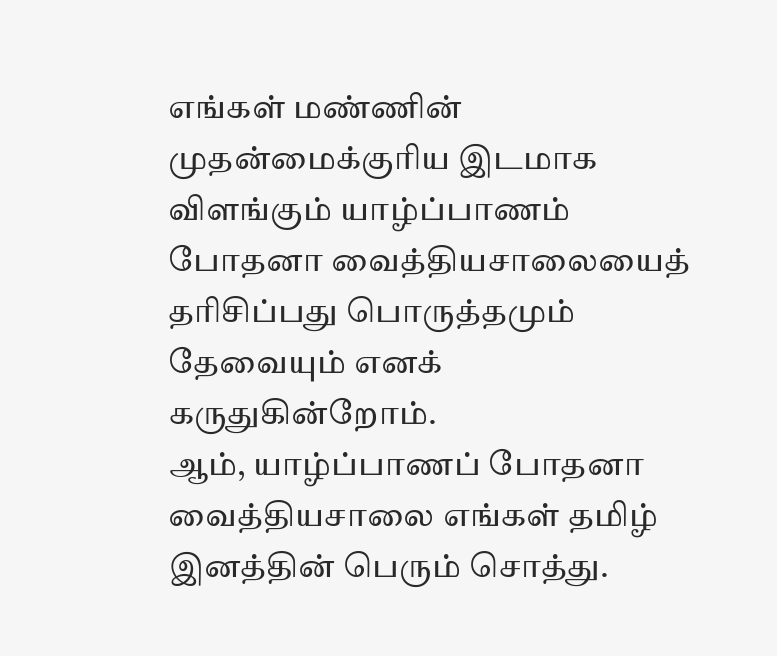எங்கள் மண்ணின் முதன்மைக்குரிய இடமாக விளங்கும் யாழ்ப்பாணம் போதனா வைத்தியசாலையைத் தரிசிப்பது பொருத்தமும் தேவையும் எனக் கருதுகின்றோம்.
ஆம், யாழ்ப்பாணப் போதனா வைத்தியசாலை எங்கள் தமிழ் இனத்தின் பெரும் சொத்து.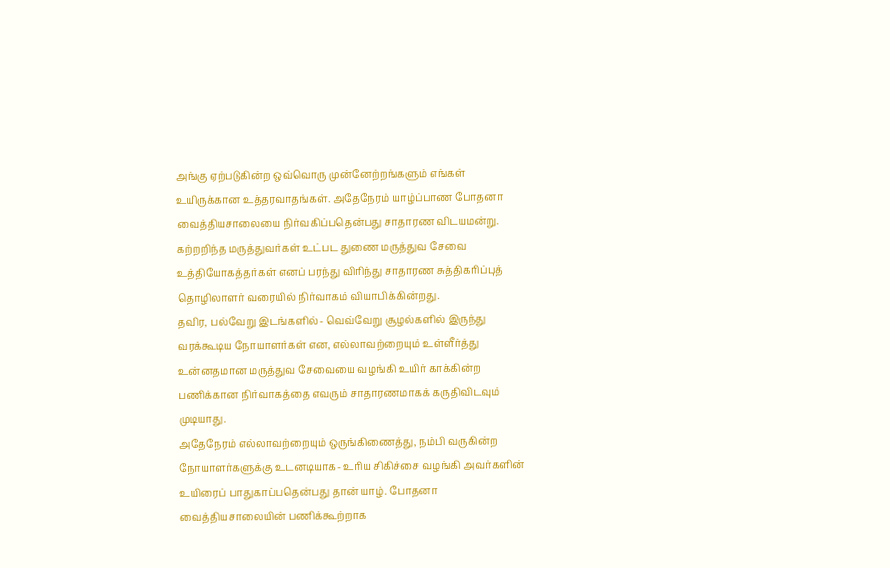அங்கு ஏற்படுகின்ற ஒவ்வொரு முன்னேற்றங்களும் எங்கள் உயிருக்கான உத்தரவாதங்கள். அதேநேரம் யாழ்ப்பாண போதனா வைத்தியசாலையை நிர்வகிப்பதென்பது சாதாரண விடயமன்று.
கற்றறிந்த மருத்துவர்கள் உட்பட துணை மருத்துவ சேவை உத்தியோகத்தர்கள் எனப் பரந்து விரிந்து சாதாரண சுத்திகரிப்புத் தொழிலாளர் வரையில் நிர்வாகம் வியாபிக்கின்றது.
தவிர, பல்வேறு இடங்களில்- வெவ்வேறு சூழல்களில் இருந்து வரக்கூடிய நோயாளர்கள் என, எல்லாவற்றையும் உள்ளீர்த்து உன்னதமான மருத்துவ சேவையை வழங்கி உயிர் காக்கின்ற பணிக்கான நிர்வாகத்தை எவரும் சாதாரணமாகக் கருதிவிடவும் முடியாது.
அதேநேரம் எல்லாவற்றையும் ஒருங்கிணைத்து, நம்பி வருகின்ற நோயாளர்களுக்கு உடனடியாக- உரிய சிகிச்சை வழங்கி அவர்களின் உயிரைப் பாதுகாப்பதென்பது தான் யாழ். போதனா வைத்தியசாலையின் பணிக்கூற்றாக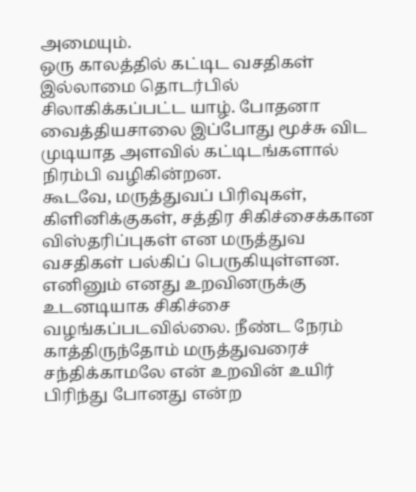அமையும்.
ஒரு காலத்தில் கட்டிட வசதிகள் இல்லாமை தொடர்பில் சிலாகிக்கப்பட்ட யாழ். போதனா வைத்தியசாலை இப்போது மூச்சு விட முடியாத அளவில் கட்டிடங்களால் நிரம்பி வழிகின்றன.
கூடவே, மருத்துவப் பிரிவுகள், கிளினிக்குகள், சத்திர சிகிச்சைக்கான விஸ்தரிப்புகள் என மருத்துவ வசதிகள் பல்கிப் பெருகியுள்ளன.
எனினும் எனது உறவினருக்கு உடனடியாக சிகிச்சை வழங்கப்படவில்லை. நீண்ட நேரம் காத்திருந்தோம் மருத்துவரைச் சந்திக்காமலே என் உறவின் உயிர் பிரிந்து போனது என்ற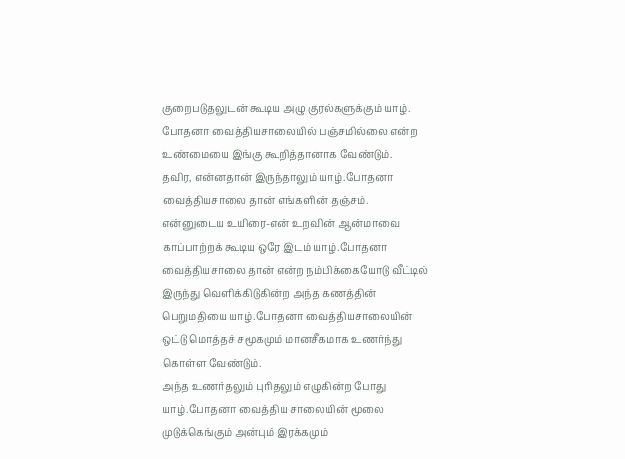குறைபடுதலுடன் கூடிய அழு குரல்களுக்கும் யாழ். போதனா வைத்தியசாலையில் பஞ்சமில்லை என்ற உண்மையை இங்கு கூறித்தானாக வேண்டும்.
தவிர, என்னதான் இருந்தாலும் யாழ்.போதனா வைத்தியசாலை தான் எங்களின் தஞ்சம். என்னுடைய உயிரை-என் உறவின் ஆன்மாவை காப்பாற்றக் கூடிய ஒரே இடம் யாழ்.போதனா வைத்தியசாலை தான் என்ற நம்பிக்கையோடு வீட்டில் இருந்து வெளிக்கிடுகின்ற அந்த கணத்தின் பெறுமதியை யாழ்.போதனா வைத்தியசாலையின் ஒட்டு மொத்தச் சமூகமும் மானசீகமாக உணர்ந்து கொள்ள வேண்டும்.
அந்த உணர்தலும் புரிதலும் எழுகின்ற போது யாழ்.போதனா வைத்திய சாலையின் மூலை முடுக்கெங்கும் அன்பும் இரக்கமும்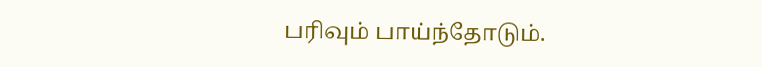பரிவும் பாய்ந்தோடும்.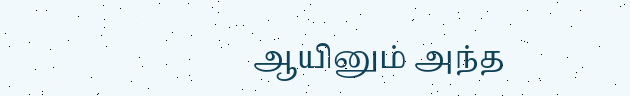ஆயினும் அந்த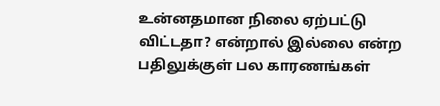உன்னதமான நிலை ஏற்பட்டு விட்டதா? என்றால் இல்லை என்ற பதிலுக்குள் பல காரணங்கள்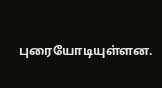புரையோடியுள்ளன.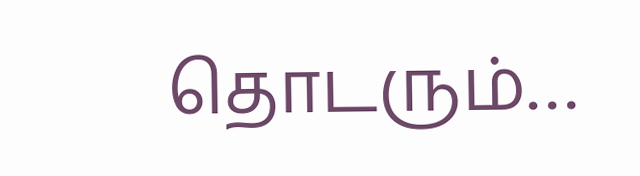தொடரும்…